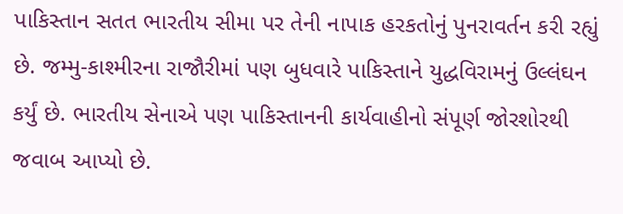પાકિસ્તાન સતત ભારતીય સીમા પર તેની નાપાક હરકતોનું પુનરાવર્તન કરી રહ્યું છે. જમ્મુ-કાશ્મીરના રાજૌરીમાં પણ બુધવારે પાકિસ્તાને યુદ્ધવિરામનું ઉલ્લંઘન કર્યું છે. ભારતીય સેનાએ પણ પાકિસ્તાનની કાર્યવાહીનો સંપૂર્ણ જોરશોરથી જવાબ આપ્યો છે.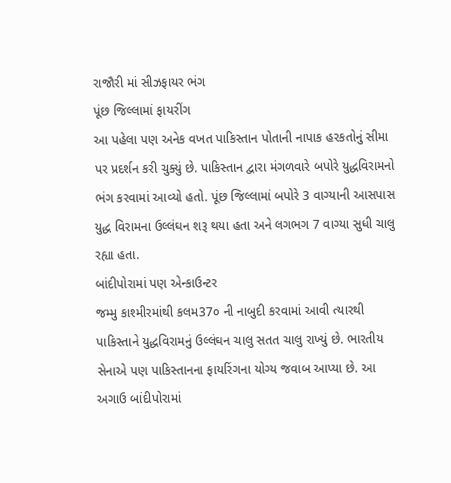રાજૌરી માં સીઝફાયર ભંગ
પૂંછ જિલ્લામાં ફાયરીંગ
આ પહેલા પણ અનેક વખત પાકિસ્તાન પોતાની નાપાક હરકતોનું સીમા પર પ્રદર્શન કરી ચુક્યું છે. પાકિસ્તાન દ્વારા મંગળવારે બપોરે યુદ્ધવિરામનો ભંગ કરવામાં આવ્યો હતો. પૂંછ જિલ્લામાં બપોરે 3 વાગ્યાની આસપાસ યુદ્ધ વિરામના ઉલ્લંઘન શરૂ થયા હતા અને લગભગ 7 વાગ્યા સુધી ચાલુ રહ્યા હતા.
બાંદીપોરામાં પણ એન્કાઉન્ટર
જમ્મુ કાશ્મીરમાંથી કલમ37૦ ની નાબુદી કરવામાં આવી ત્યારથી પાકિસ્તાને યુદ્ધવિરામનું ઉલ્લંઘન ચાલુ સતત ચાલુ રાખ્યું છે. ભારતીય સેનાએ પણ પાકિસ્તાનના ફાયરિંગના યોગ્ય જવાબ આપ્યા છે. આ અગાઉ બાંદીપોરામાં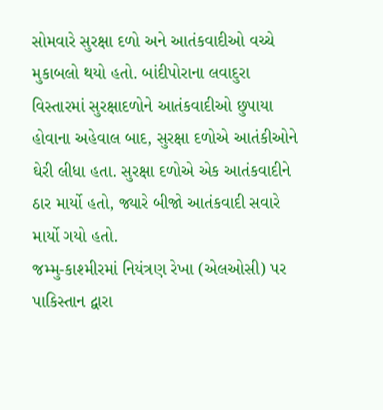સોમવારે સુરક્ષા દળો અને આતંકવાદીઓ વચ્ચે મુકાબલો થયો હતો. બાંદીપોરાના લવાદુરા વિસ્તારમાં સુરક્ષાદળોને આતંકવાદીઓ છુપાયા હોવાના અહેવાલ બાદ, સુરક્ષા દળોએ આતંકીઓને ઘેરી લીધા હતા. સુરક્ષા દળોએ એક આતંકવાદીને ઠાર માર્યો હતો, જ્યારે બીજો આતંકવાદી સવારે માર્યો ગયો હતો.
જમ્મુ-કાશ્મીરમાં નિયંત્રણ રેખા (એલઓસી) પર પાકિસ્તાન દ્વારા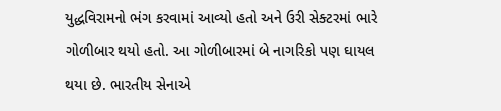યુદ્ધવિરામનો ભંગ કરવામાં આવ્યો હતો અને ઉરી સેક્ટરમાં ભારે ગોળીબાર થયો હતો. આ ગોળીબારમાં બે નાગરિકો પણ ઘાયલ થયા છે. ભારતીય સેનાએ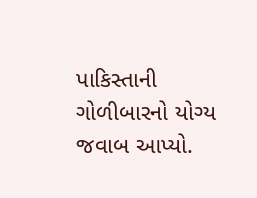પાકિસ્તાની ગોળીબારનો યોગ્ય જવાબ આપ્યો.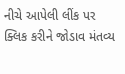નીચે આપેલી લીંક પર ક્લિક કરીને જોડાવ મંતવ્ય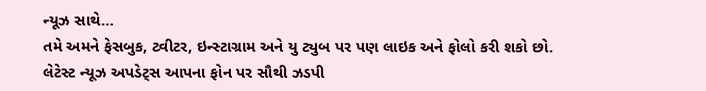ન્યૂઝ સાથે…
તમે અમને ફેસબુક, ટ્વીટર, ઇન્સ્ટાગ્રામ અને યુ ટ્યુબ પર પણ લાઇક અને ફોલો કરી શકો છો.
લેટેસ્ટ ન્યૂઝ અપડેટ્સ આપના ફોન પર સૌથી ઝડપી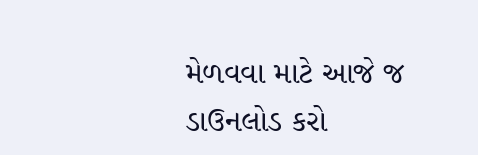મેળવવા માટે આજે જ ડાઉનલોડ કરો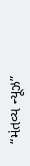“મંતવ્ય ન્યૂઝ”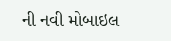ની નવી મોબાઇલ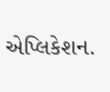એપ્લિકેશન.